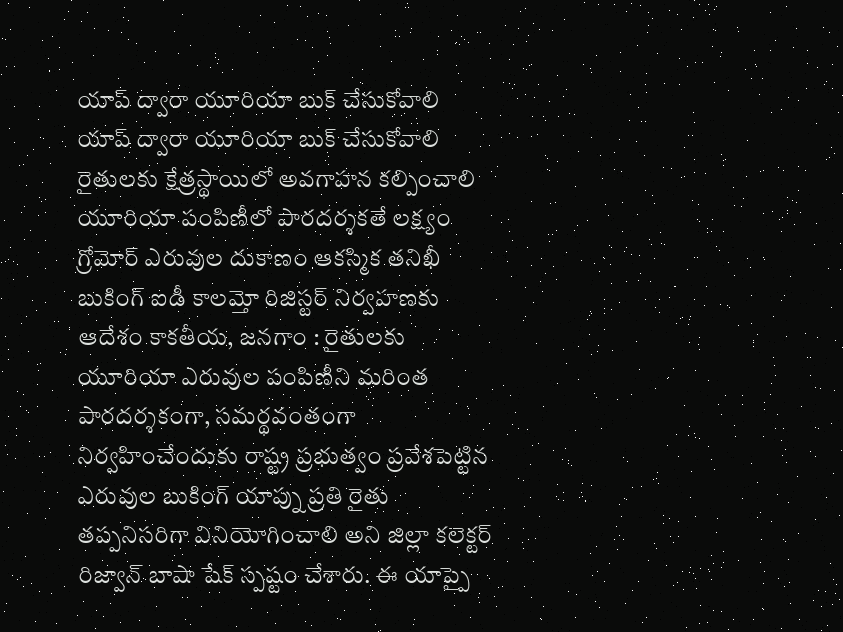యాప్ ద్వారా యూరియా బుక్ చేసుకోవాలి
యాప్ ద్వారా యూరియా బుక్ చేసుకోవాలి రైతులకు క్షేత్రస్థాయిలో అవగాహన కల్పించాలి యూరియా పంపిణీలో పారదర్శకతే లక్ష్యం గ్రోమోర్ ఎరువుల దుకాణం ఆకస్మిక తనిఖీ బుకింగ్ ఐడీ కాలమ్తో రిజిస్టర్ నిర్వహణకు ఆదేశం కాకతీయ, జనగాం : రైతులకు యూరియా ఎరువుల పంపిణీని మరింత పారదర్శకంగా, సమర్థవంతంగా నిర్వహించేందుకు రాష్ట్ర ప్రభుత్వం ప్రవేశపెట్టిన ఎరువుల బుకింగ్ యాప్ను ప్రతి రైతు తప్పనిసరిగా వినియోగించాలి అని జిల్లా కలెక్టర్ రిజ్వాన్ బాషా షేక్ స్పష్టం చేశారు. ఈ యాప్పై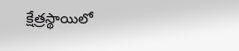క్షేత్రస్థాయిలో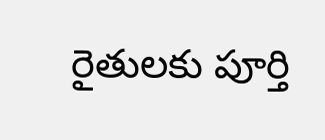రైతులకు పూర్తి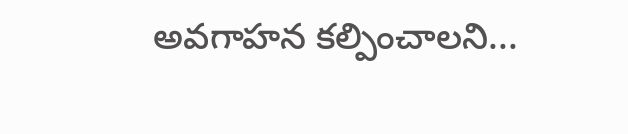అవగాహన కల్పించాలని...